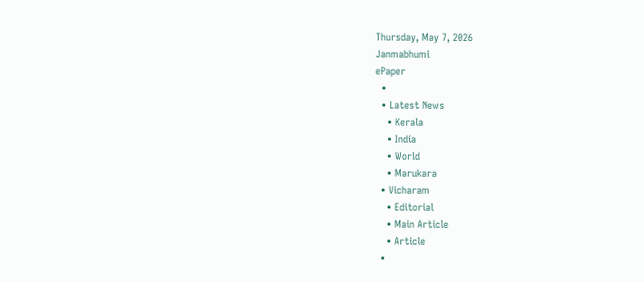Thursday, May 7, 2026
Janmabhumi
ePaper
  •
  • Latest News
    • Kerala
    • India
    • World
    • Marukara
  • Vicharam
    • Editorial
    • Main Article
    • Article
  •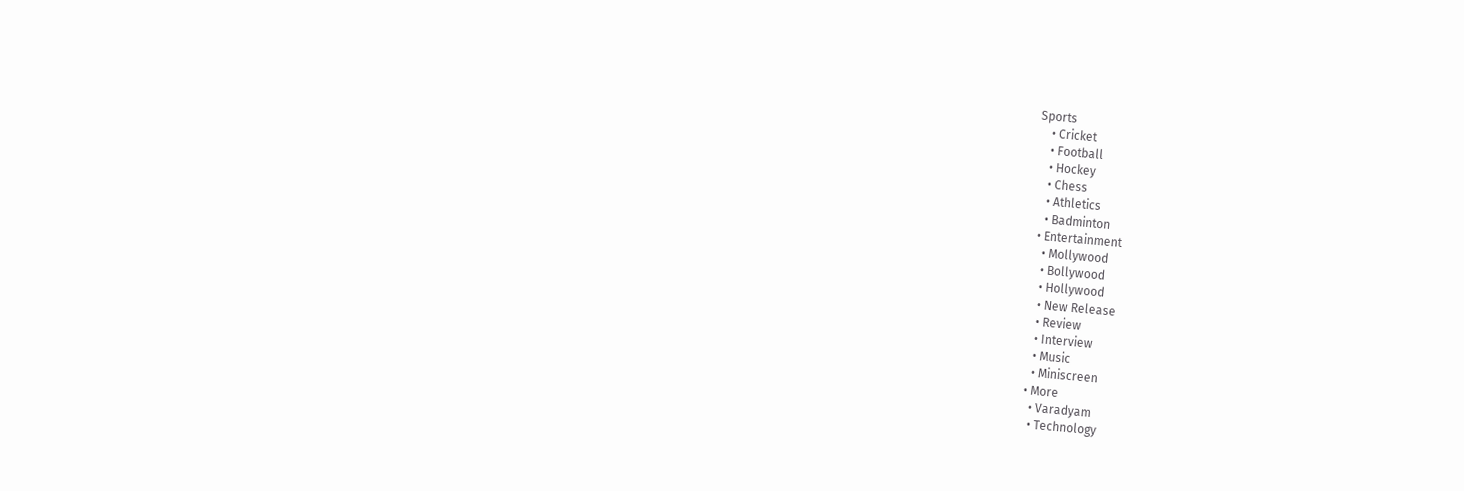Sports
    • Cricket
    • Football
    • Hockey
    • Chess
    • Athletics
    • Badminton
  • Entertainment
    • Mollywood
    • Bollywood
    • Hollywood
    • New Release
    • Review
    • Interview
    • Music
    • Miniscreen
  • More
    • Varadyam
    • Technology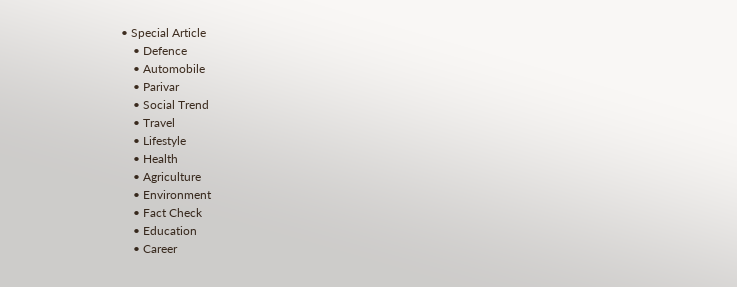• Special Article
    • Defence
    • Automobile
    • Parivar
    • Social Trend
    • Travel
    • Lifestyle
    • Health
    • Agriculture
    • Environment
    • Fact Check
    • Education
    • Career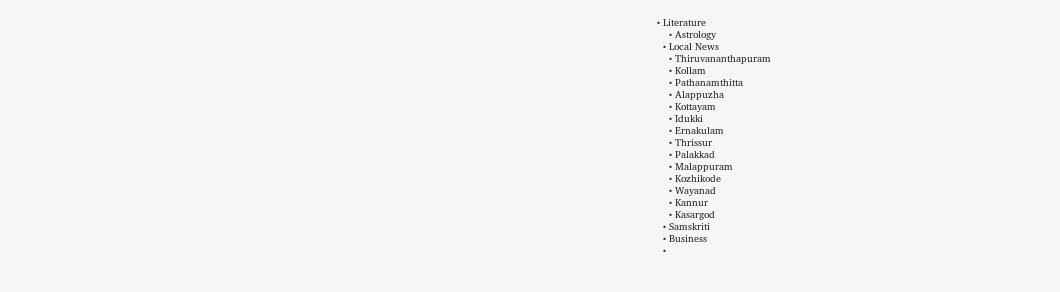• Literature
    • Astrology
  • Local News
    • Thiruvananthapuram
    • Kollam
    • Pathanamthitta
    • Alappuzha
    • Kottayam
    • Idukki
    • Ernakulam
    • Thrissur
    • Palakkad
    • Malappuram
    • Kozhikode
    • Wayanad
    • Kannur
    • Kasargod
  • Samskriti
  • Business
  •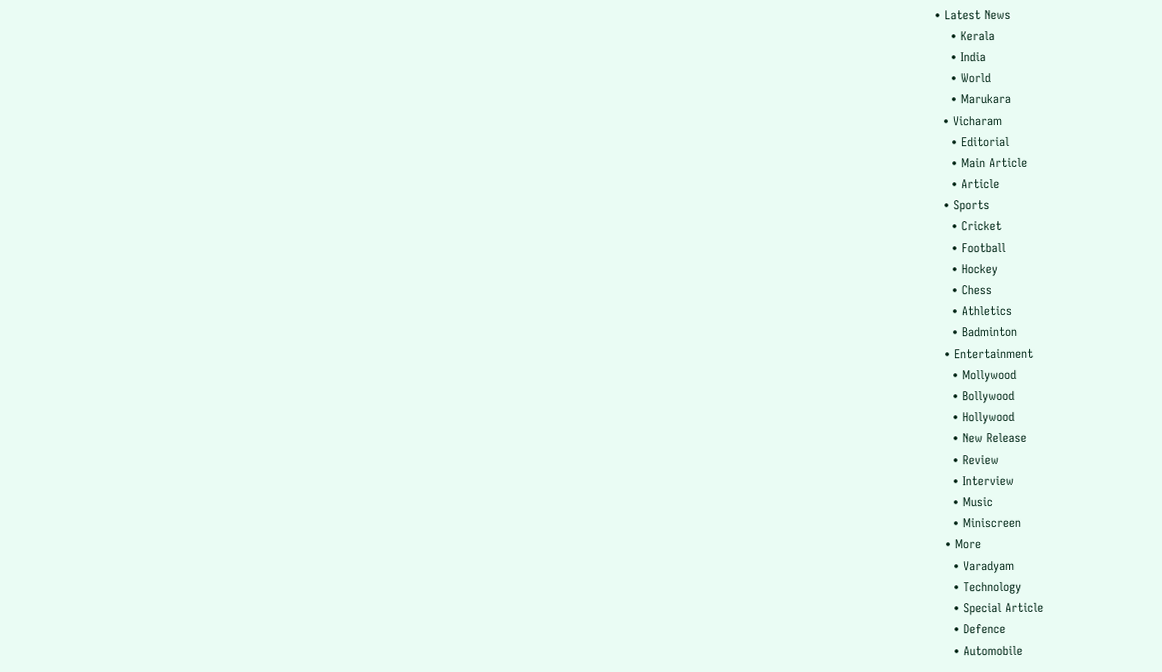• Latest News
    • Kerala
    • India
    • World
    • Marukara
  • Vicharam
    • Editorial
    • Main Article
    • Article
  • Sports
    • Cricket
    • Football
    • Hockey
    • Chess
    • Athletics
    • Badminton
  • Entertainment
    • Mollywood
    • Bollywood
    • Hollywood
    • New Release
    • Review
    • Interview
    • Music
    • Miniscreen
  • More
    • Varadyam
    • Technology
    • Special Article
    • Defence
    • Automobile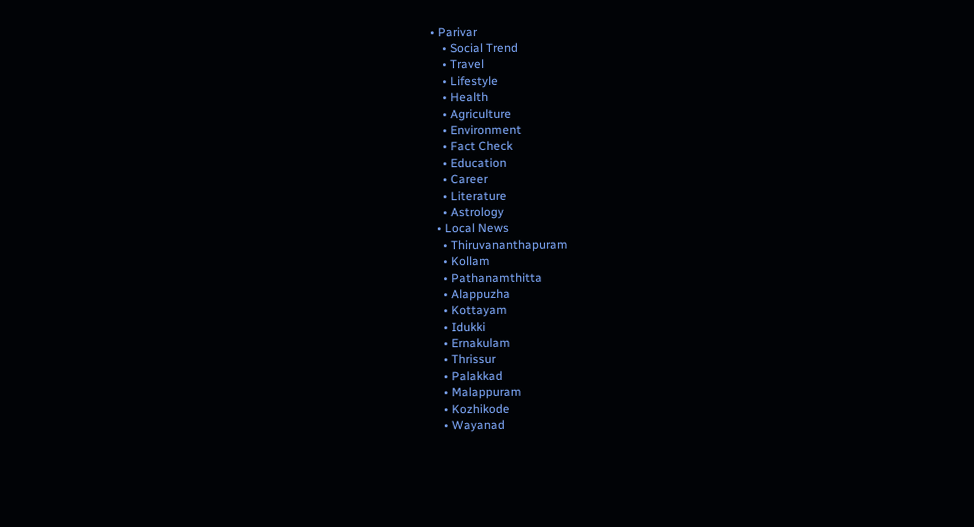• Parivar
    • Social Trend
    • Travel
    • Lifestyle
    • Health
    • Agriculture
    • Environment
    • Fact Check
    • Education
    • Career
    • Literature
    • Astrology
  • Local News
    • Thiruvananthapuram
    • Kollam
    • Pathanamthitta
    • Alappuzha
    • Kottayam
    • Idukki
    • Ernakulam
    • Thrissur
    • Palakkad
    • Malappuram
    • Kozhikode
    • Wayanad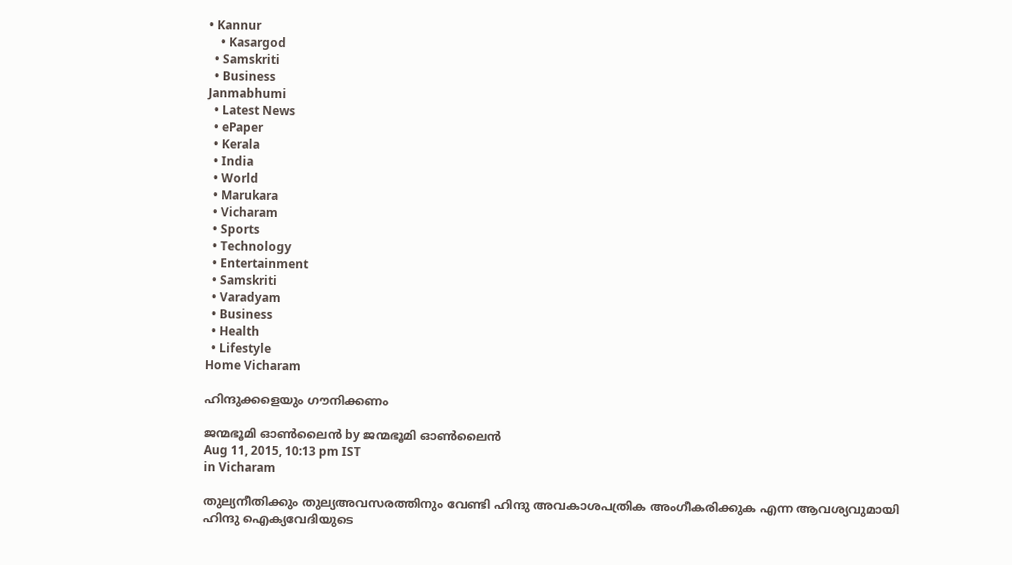• Kannur
    • Kasargod
  • Samskriti
  • Business
Janmabhumi
  • Latest News
  • ePaper
  • Kerala
  • India
  • World
  • Marukara
  • Vicharam
  • Sports
  • Technology
  • Entertainment
  • Samskriti
  • Varadyam
  • Business
  • Health
  • Lifestyle
Home Vicharam

ഹിന്ദുക്കളെയും ഗൗനിക്കണം

ജന്മഭൂമി ഓണ്‍ലൈന്‍ by ജന്മഭൂമി ഓണ്‍ലൈന്‍
Aug 11, 2015, 10:13 pm IST
in Vicharam

തുല്യനീതിക്കും തുല്യഅവസരത്തിനും വേണ്ടി ഹിന്ദു അവകാശപത്രിക അംഗീകരിക്കുക എന്ന ആവശ്യവുമായി ഹിന്ദു ഐക്യവേദിയുടെ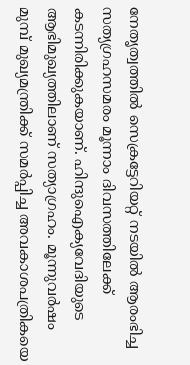നേതൃത്വത്തില്‍ സെക്രട്ടേറിയറ്റ് നടയില്‍ ആരംഭിച്ച സത്യഗ്രഹസമരം മൂന്നാം ദിവസത്തിലേക്ക് കടന്നിരിക്കുകയാണ്. ഹിന്ദുഐക്യവേദിയുടെ ആഭിമുഖ്യത്തിലാണ് സത്യാഗ്രഹം. മൂന്നുവര്‍ഷം മുമ്പ് മുഖ്യമന്ത്രിക്ക് സമര്‍പ്പിച്ച അവകാശപത്രികയെ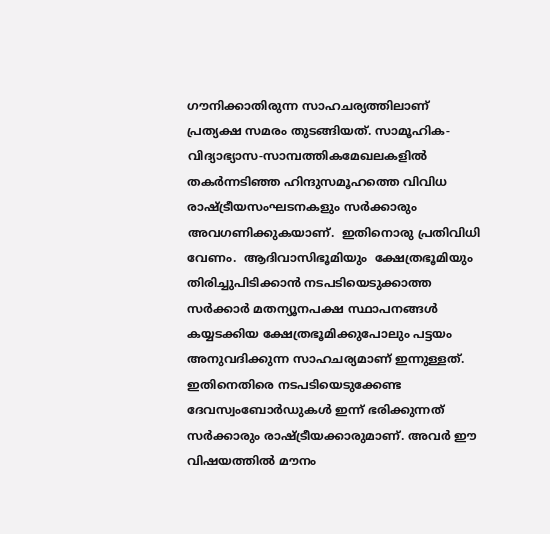ഗൗനിക്കാതിരുന്ന സാഹചര്യത്തിലാണ് പ്രത്യക്ഷ സമരം തുടങ്ങിയത്. സാമൂഹിക-വിദ്യാഭ്യാസ-സാമ്പത്തികമേഖലകളില്‍ തകര്‍ന്നടിഞ്ഞ ഹിന്ദുസമൂഹത്തെ വിവിധ രാഷ്‌ട്രീയസംഘടനകളും സര്‍ക്കാരും അവഗണിക്കുകയാണ്.  ഇതിനൊരു പ്രതിവിധി വേണം.  ആദിവാസിഭൂമിയും  ക്ഷേത്രഭൂമിയും തിരിച്ചുപിടിക്കാന്‍ നടപടിയെടുക്കാത്ത സര്‍ക്കാര്‍ മതന്യൂനപക്ഷ സ്ഥാപനങ്ങള്‍ കയ്യടക്കിയ ക്ഷേത്രഭൂമിക്കുപോലും പട്ടയം അനുവദിക്കുന്ന സാഹചര്യമാണ് ഇന്നുള്ളത്.  ഇതിനെതിരെ നടപടിയെടുക്കേണ്ട ദേവസ്വംബോര്‍ഡുകള്‍ ഇന്ന് ഭരിക്കുന്നത് സര്‍ക്കാരും രാഷ്‌ട്രീയക്കാരുമാണ്. അവര്‍ ഈ വിഷയത്തില്‍ മൗനം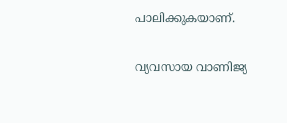പാലിക്കുകയാണ്.

വ്യവസായ വാണിജ്യ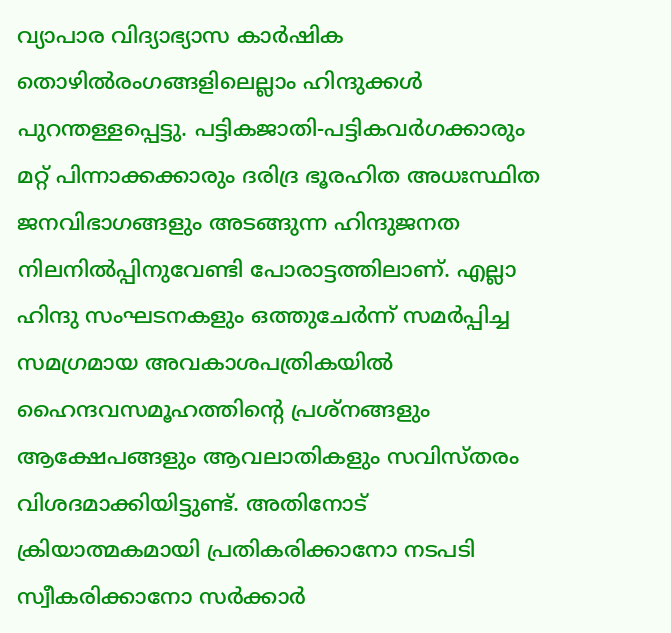വ്യാപാര വിദ്യാഭ്യാസ കാര്‍ഷിക തൊഴില്‍രംഗങ്ങളിലെല്ലാം ഹിന്ദുക്കള്‍ പുറന്തള്ളപ്പെട്ടു. പട്ടികജാതി-പട്ടികവര്‍ഗക്കാരും മറ്റ് പിന്നാക്കക്കാരും ദരിദ്ര ഭൂരഹിത അധഃസ്ഥിത ജനവിഭാഗങ്ങളും അടങ്ങുന്ന ഹിന്ദുജനത നിലനില്‍പ്പിനുവേണ്ടി പോരാട്ടത്തിലാണ്. എല്ലാ ഹിന്ദു സംഘടനകളും ഒത്തുചേര്‍ന്ന് സമര്‍പ്പിച്ച സമഗ്രമായ അവകാശപത്രികയില്‍ ഹൈന്ദവസമൂഹത്തിന്റെ പ്രശ്‌നങ്ങളും ആക്ഷേപങ്ങളും ആവലാതികളും സവിസ്തരം വിശദമാക്കിയിട്ടുണ്ട്. അതിനോട് ക്രിയാത്മകമായി പ്രതികരിക്കാനോ നടപടി സ്വീകരിക്കാനോ സര്‍ക്കാര്‍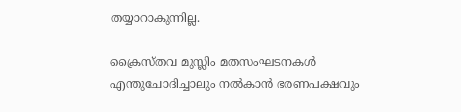തയ്യാറാകുന്നില്ല.

ക്രൈസ്തവ മുസ്ലിം മതസംഘടനകള്‍ എന്തുചോദിച്ചാലും നല്‍കാന്‍ ഭരണപക്ഷവും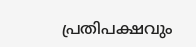പ്രതിപക്ഷവും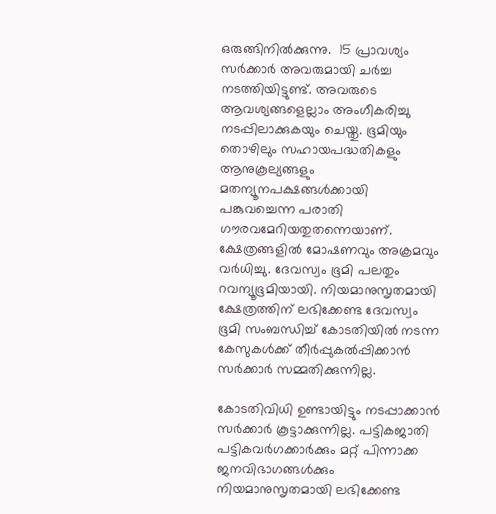ഒരുങ്ങിനില്‍ക്കുന്നു.  15 പ്രാവശ്യം സര്‍ക്കാര്‍ അവരുമായി ചര്‍ച്ച നടത്തിയിട്ടുണ്ട്. അവരുടെ ആവശ്യങ്ങളെല്ലാം അംഗീകരിച്ചു നടപ്പിലാക്കുകയും ചെയ്തു. ഭൂമിയും തൊഴിലും സഹായപദ്ധതികളും ആനുകൂല്യങ്ങളും മതന്യൂനപക്ഷങ്ങള്‍ക്കായി പങ്കുവച്ചെന്ന പരാതി ഗൗരവമേറിയതുതന്നെയാണ്. ക്ഷേത്രങ്ങളില്‍ മോഷണവും അക്രമവും വര്‍ധിച്ചു. ദേവസ്വം ഭൂമി പലതും റവന്യൂഭൂമിയായി. നിയമാനുസൃതമായി ക്ഷേത്രത്തിന് ലഭിക്കേണ്ട ദേവസ്വം ഭൂമി സംബന്ധിച്ച് കോടതിയില്‍ നടന്ന കേസുകള്‍ക്ക് തീര്‍പ്പുകല്‍പ്പിക്കാന്‍ സര്‍ക്കാര്‍ സമ്മതിക്കുന്നില്ല.

കോടതിവിധി ഉണ്ടായിട്ടും നടപ്പാക്കാന്‍ സര്‍ക്കാര്‍ കൂട്ടാക്കുന്നില്ല. പട്ടികജാതി പട്ടികവര്‍ഗക്കാര്‍ക്കും മറ്റ് പിന്നാക്ക ജനവിഭാഗങ്ങള്‍ക്കും നിയമാനുസൃതമായി ലഭിക്കേണ്ട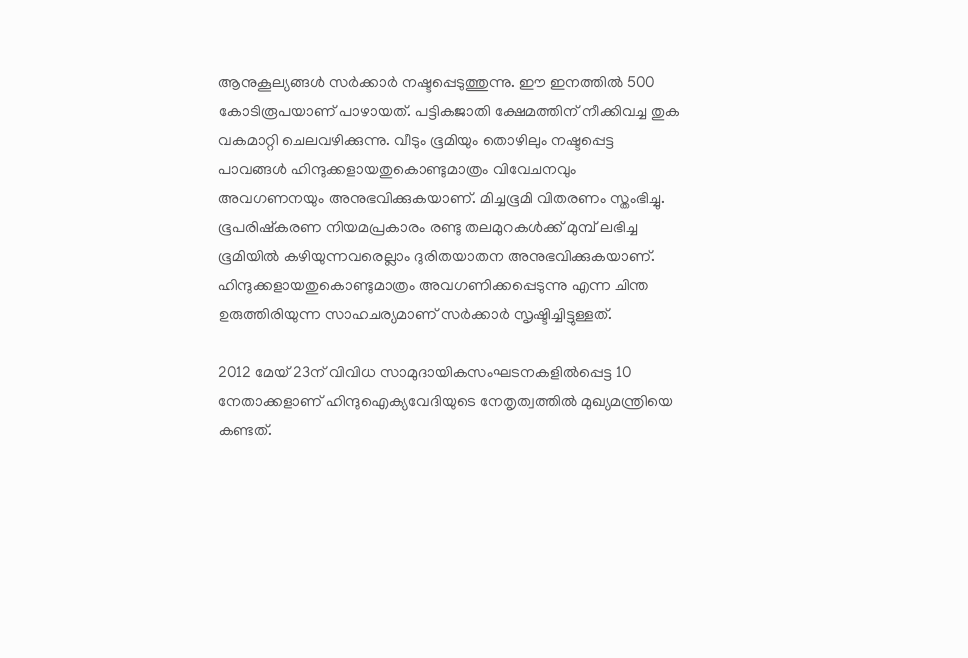ആനുകൂല്യങ്ങള്‍ സര്‍ക്കാര്‍ നഷ്ടപ്പെടുത്തുന്നു. ഈ ഇനത്തില്‍ 500 കോടിരൂപയാണ് പാഴായത്. പട്ടികജാതി ക്ഷേമത്തിന് നീക്കിവച്ച തുക വകമാറ്റി ചെലവഴിക്കുന്നു. വീടും ഭൂമിയും തൊഴിലും നഷ്ടപ്പെട്ട പാവങ്ങള്‍ ഹിന്ദുക്കളായതുകൊണ്ടുമാത്രം വിവേചനവും അവഗണനയും അനുഭവിക്കുകയാണ്. മിച്ചഭൂമി വിതരണം സ്തംഭിച്ചു. ഭൂപരിഷ്‌കരണ നിയമപ്രകാരം രണ്ടു തലമുറകള്‍ക്ക് മുമ്പ് ലഭിച്ച ഭൂമിയില്‍ കഴിയുന്നവരെല്ലാം ദുരിതയാതന അനുഭവിക്കുകയാണ്. ഹിന്ദുക്കളായതുകൊണ്ടുമാത്രം അവഗണിക്കപ്പെടുന്നു എന്ന ചിന്ത ഉരുത്തിരിയുന്ന സാഹചര്യമാണ് സര്‍ക്കാര്‍ സൃഷ്ടിച്ചിട്ടുള്ളത്.

2012 മേയ് 23ന് വിവിധ സാമുദായികസംഘടനകളില്‍പ്പെട്ട 10 നേതാക്കളാണ് ഹിന്ദുഐക്യവേദിയുടെ നേതൃത്വത്തില്‍ മുഖ്യമന്ത്രിയെ കണ്ടത്.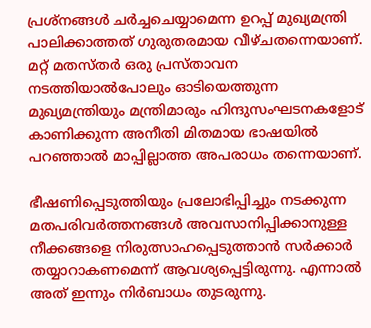പ്രശ്‌നങ്ങള്‍ ചര്‍ച്ചചെയ്യാമെന്ന ഉറപ്പ് മുഖ്യമന്ത്രി പാലിക്കാത്തത് ഗുരുതരമായ വീഴ്ചതന്നെയാണ്. മറ്റ് മതസ്തര്‍ ഒരു പ്രസ്താവന നടത്തിയാല്‍പോലും ഓടിയെത്തുന്ന മുഖ്യമന്ത്രിയും മന്ത്രിമാരും ഹിന്ദുസംഘടനകളോട് കാണിക്കുന്ന അനീതി മിതമായ ഭാഷയില്‍ പറഞ്ഞാല്‍ മാപ്പില്ലാത്ത അപരാധം തന്നെയാണ്.

ഭീഷണിപ്പെടുത്തിയും പ്രലോഭിപ്പിച്ചും നടക്കുന്ന മതപരിവര്‍ത്തനങ്ങള്‍ അവസാനിപ്പിക്കാനുള്ള നീക്കങ്ങളെ നിരുത്സാഹപ്പെടുത്താന്‍ സര്‍ക്കാര്‍ തയ്യാറാകണമെന്ന് ആവശ്യപ്പെട്ടിരുന്നു. എന്നാല്‍ അത് ഇന്നും നിര്‍ബാധം തുടരുന്നു.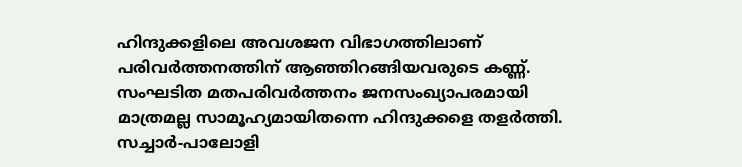ഹിന്ദുക്കളിലെ അവശജന വിഭാഗത്തിലാണ് പരിവര്‍ത്തനത്തിന് ആഞ്ഞിറങ്ങിയവരുടെ കണ്ണ്. സംഘടിത മതപരിവര്‍ത്തനം ജനസംഖ്യാപരമായി മാത്രമല്ല സാമൂഹ്യമായിതന്നെ ഹിന്ദുക്കളെ തളര്‍ത്തി. സച്ചാര്‍-പാലോളി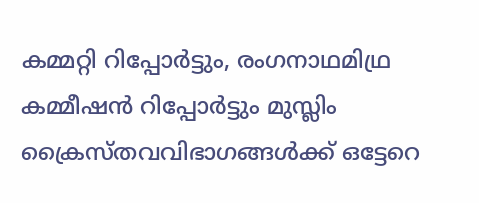കമ്മറ്റി റിപ്പോര്‍ട്ടും, രംഗനാഥമിഥ്ര കമ്മീഷന്‍ റിപ്പോര്‍ട്ടും മുസ്ലിം ക്രൈസ്തവവിഭാഗങ്ങള്‍ക്ക് ഒട്ടേറെ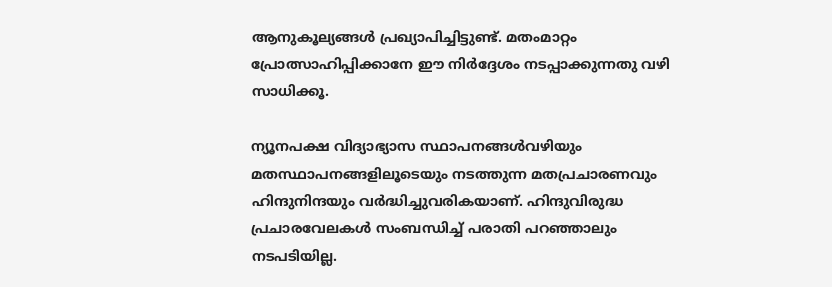ആനുകൂല്യങ്ങള്‍ പ്രഖ്യാപിച്ചിട്ടുണ്ട്. മതംമാറ്റം പ്രോത്സാഹിപ്പിക്കാനേ ഈ നിര്‍ദ്ദേശം നടപ്പാക്കുന്നതു വഴി സാധിക്കൂ.

ന്യൂനപക്ഷ വിദ്യാഭ്യാസ സ്ഥാപനങ്ങള്‍വഴിയും മതസ്ഥാപനങ്ങളിലൂടെയും നടത്തുന്ന മതപ്രചാരണവും ഹിന്ദുനിന്ദയും വര്‍ദ്ധിച്ചുവരികയാണ്. ഹിന്ദുവിരുദ്ധ പ്രചാരവേലകള്‍ സംബന്ധിച്ച് പരാതി പറഞ്ഞാലും നടപടിയില്ല.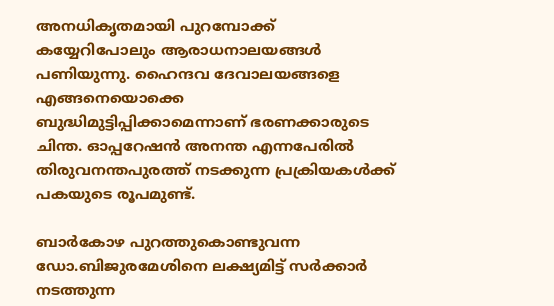അനധികൃതമായി പുറമ്പോക്ക് കയ്യേറിപോലും ആരാധനാലയങ്ങള്‍ പണിയുന്നു. ഹൈന്ദവ ദേവാലയങ്ങളെ എങ്ങനെയൊക്കെ ബുദ്ധിമുട്ടിപ്പിക്കാമെന്നാണ് ഭരണക്കാരുടെ ചിന്ത. ഓപ്പറേഷന്‍ അനന്ത എന്നപേരില്‍ തിരുവനന്തപുരത്ത് നടക്കുന്ന പ്രക്രിയകള്‍ക്ക് പകയുടെ രൂപമുണ്ട്.

ബാര്‍കോഴ പുറത്തുകൊണ്ടുവന്ന ഡോ.ബിജുരമേശിനെ ലക്ഷ്യമിട്ട് സര്‍ക്കാര്‍ നടത്തുന്ന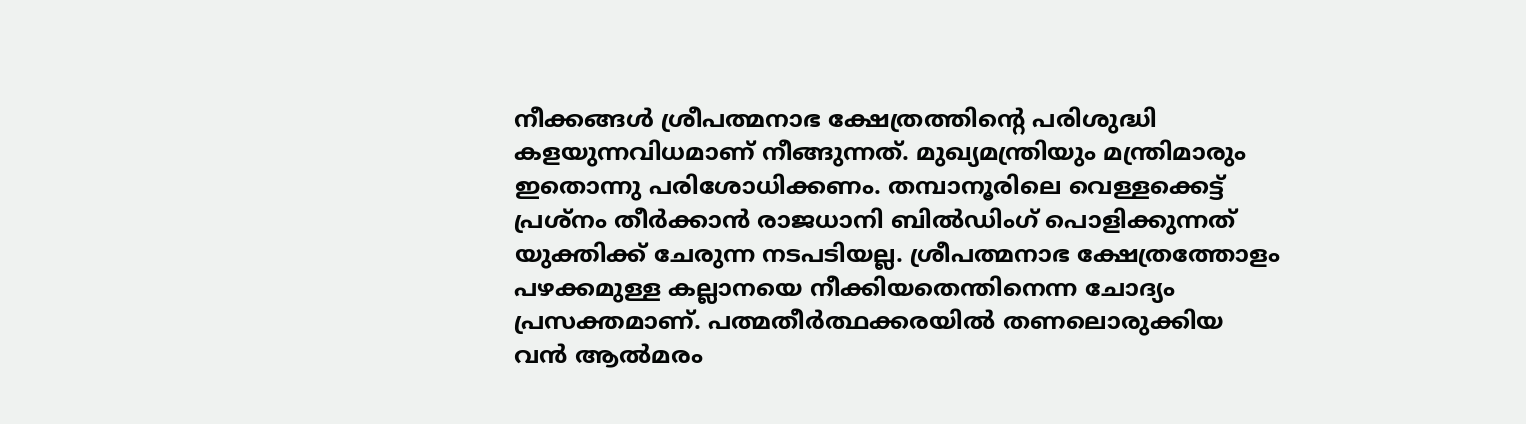നീക്കങ്ങള്‍ ശ്രീപത്മനാഭ ക്ഷേത്രത്തിന്റെ പരിശുദ്ധി കളയുന്നവിധമാണ് നീങ്ങുന്നത്. മുഖ്യമന്ത്രിയും മന്ത്രിമാരും ഇതൊന്നു പരിശോധിക്കണം. തമ്പാനൂരിലെ വെള്ളക്കെട്ട് പ്രശ്‌നം തീര്‍ക്കാന്‍ രാജധാനി ബില്‍ഡിംഗ് പൊളിക്കുന്നത് യുക്തിക്ക് ചേരുന്ന നടപടിയല്ല. ശ്രീപത്മനാഭ ക്ഷേത്രത്തോളം പഴക്കമുള്ള കല്ലാനയെ നീക്കിയതെന്തിനെന്ന ചോദ്യം പ്രസക്തമാണ്. പത്മതീര്‍ത്ഥക്കരയില്‍ തണലൊരുക്കിയ വന്‍ ആല്‍മരം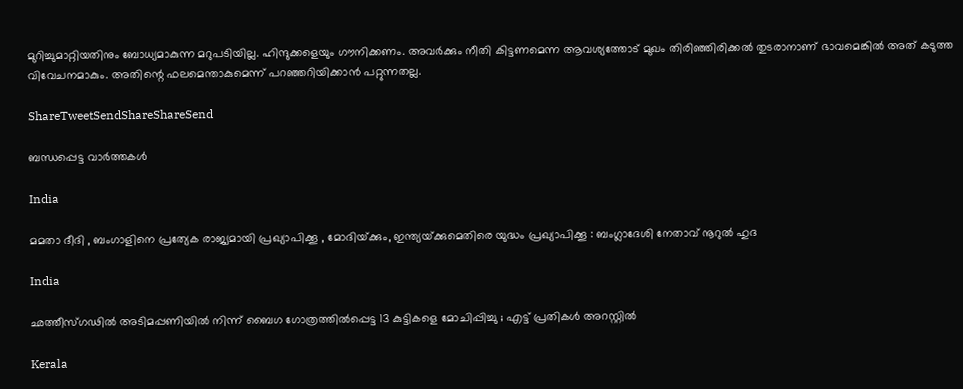മുറിച്ചുമാറ്റിയതിനും ബോധ്യമാകുന്ന മറുപടിയില്ല. ഹിന്ദുക്കളെയും ഗൗനിക്കണം. അവര്‍ക്കും നീതി കിട്ടണമെന്ന ആവശ്യത്തോട് മുഖം തിരിഞ്ഞിരിക്കല്‍ തുടരാനാണ് ഭാവമെങ്കില്‍ അത് കടുത്ത വിവേചനമാകും. അതിന്റെ ഫലമെന്താകുമെന്ന് പറഞ്ഞറിയിക്കാന്‍ പറ്റുന്നതല്ല.

ShareTweetSendShareShareSend

ബന്ധപ്പെട്ട വാര്‍ത്തകള്‍

India

മമതാ ദീദി , ബംഗാളിനെ പ്രത്യേക രാജ്യമായി പ്രഖ്യാപിക്കൂ , മോദിയ്‌ക്കും, ഇന്ത്യയ്‌ക്കുമെതിരെ യുദ്ധം പ്രഖ്യാപിക്കൂ : ബംഗ്ലാദേശി നേതാവ് നൂറുൽ ഹുദ

India

ഛത്തീസ്ഗഢിൽ അടിമപ്പണിയിൽ നിന്ന് ബൈഗ ഗോത്രത്തിൽപ്പെട്ട 13 കുട്ടികളെ മോചിപ്പിച്ചു ; എട്ട് പ്രതികൾ അറസ്റ്റിൽ

Kerala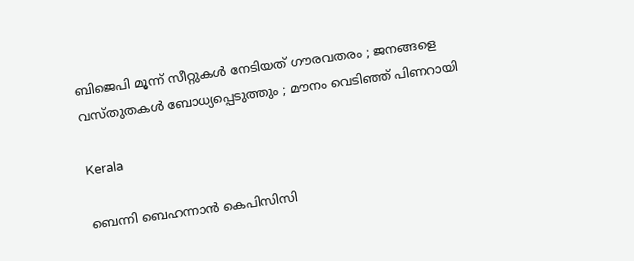ബിജെപി മൂന്ന് സീറ്റുകൾ നേടിയത് ഗൗരവതരം ; ജനങ്ങളെ വസ്തുതകൾ ബോധ്യപ്പെടുത്തും ; മൗനം വെടിഞ്ഞ് പിണറായി

Kerala

ബെന്നി ബെഹന്നാൻ കെപിസിസി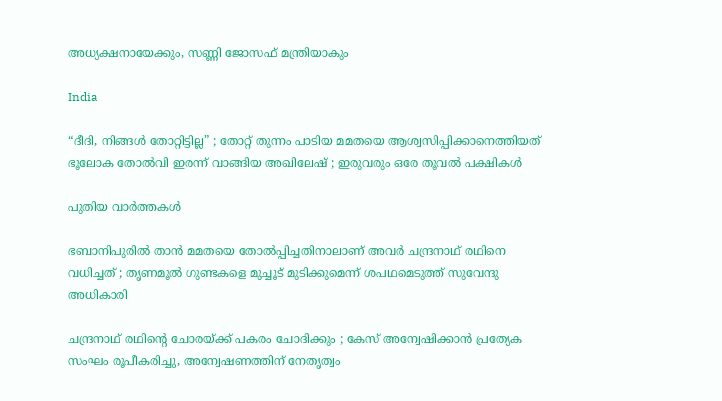അധ്യക്ഷനായേക്കും, സണ്ണി ജോസഫ് മന്ത്രിയാകും

India

“ദീദി, നിങ്ങൾ തോറ്റിട്ടില്ല” ; തോറ്റ് തുന്നം പാടിയ മമതയെ ആശ്വസിപ്പിക്കാനെത്തിയത് ഭൂലോക തോൽവി ഇരന്ന് വാങ്ങിയ അഖിലേഷ് ; ഇരുവരും ഒരേ തൂവൽ പക്ഷികൾ

പുതിയ വാര്‍ത്തകള്‍

ഭബാനിപുരിൽ താൻ മമതയെ തോൽപ്പിച്ചതിനാലാണ് അവർ ചന്ദ്രനാഥ് രഥിനെ വധിച്ചത് ; തൃണമൂൽ ഗുണ്ടകളെ മുച്ചൂട് മുടിക്കുമെന്ന് ശപഥമെടുത്ത് സുവേന്ദു അധികാരി

ചന്ദ്രനാഥ് രഥിന്റെ ചോരയ്‌ക്ക് പകരം ചോദിക്കും ; കേസ് അന്വേഷിക്കാൻ പ്രത്യേക സംഘം രൂപീകരിച്ചു, അന്വേഷണത്തിന് നേതൃത്വം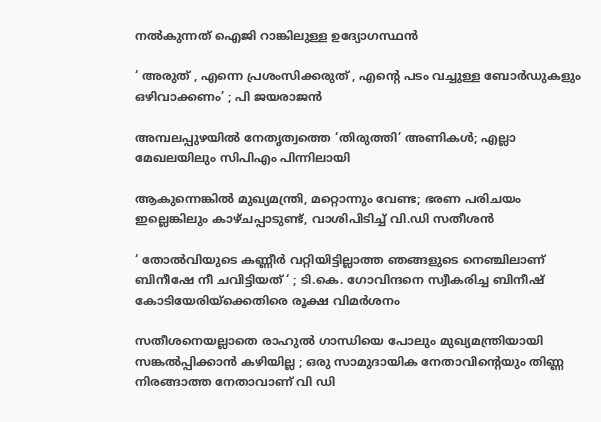നൽകുന്നത് ഐജി റാങ്കിലുള്ള ഉദ്യോഗസ്ഥൻ

‘ അരുത് , എന്നെ പ്രശംസിക്കരുത് , എന്റെ പടം വച്ചുള്ള ബോര്‍ഡുകളും ഒഴിവാക്കണം’ ; പി ജയരാജൻ

അമ്പലപ്പുഴയില്‍ നേതൃത്വത്തെ ‘തിരുത്തി’ അണികള്‍; എല്ലാ മേഖലയിലും സിപിഎം പിന്നിലായി

ആകുന്നെങ്കിൽ മുഖ്യമന്ത്രി, മറ്റൊന്നും വേണ്ട; ഭരണ പരിചയം ഇല്ലെങ്കിലും കാഴ്ചപ്പാടുണ്ട്, വാശിപിടിച്ച് വി.ഡി സതീശൻ

‘ തോൽവിയുടെ കണ്ണീർ വറ്റിയിട്ടില്ലാത്ത ഞങ്ങളുടെ നെഞ്ചിലാണ് ബിനീഷേ നീ ചവിട്ടിയത് ‘ ; ടി.കെ. ഗോവിന്ദനെ സ്വീകരിച്ച ബിനീഷ് കോടിയേരിയ്‌ക്കെതിരെ രൂക്ഷ വിമർശനം

സതീശനെയല്ലാതെ രാഹുൽ ഗാന്ധിയെ പോലും മുഖ്യമന്ത്രിയായി സങ്കൽപ്പിക്കാൻ കഴിയില്ല ; ഒരു സാമുദായിക നേതാവിന്റെയും തിണ്ണ നിരങ്ങാത്ത നേതാവാണ് വി ഡി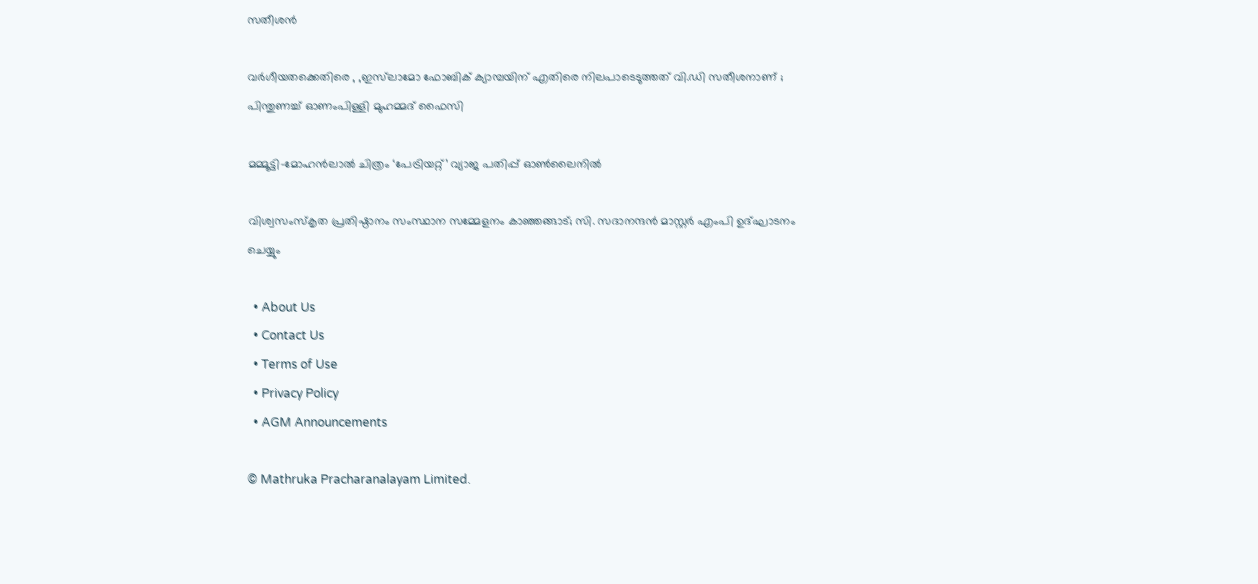സതീശൻ

വർഗീയതക്കെതിരെ , ,ഇസ്‌ലാമോ ഫോബിക് ക്യാമ്പയിന് എതിരെ നിലപാടെടുത്തത് വി.ഡി സതീശനാണ് ; പിന്തുണച്ച് ഓണംപിള്ളി മുഹമ്മദ് ഫൈസി

മമ്മൂട്ടി–മോഹൻലാൽ ചിത്രം ‘പേട്രിയറ്റ്’ വ്യാജ പതിപ്പ് ഓൺലൈനിൽ

വിശ്വസംസ്‌കൃത പ്രതിഷ്ഠാനം സംസ്ഥാന സമ്മേളനം കാഞ്ഞങ്ങാട്; സി. സദാനന്ദന്‍ മാസ്റ്റര്‍ എംപി ഉദ്ഘാടനം ചെയ്യും

  • About Us
  • Contact Us
  • Terms of Use
  • Privacy Policy
  • AGM Announcements

© Mathruka Pracharanalayam Limited.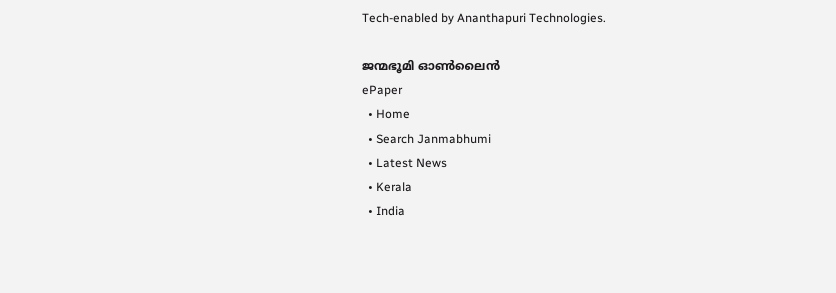Tech-enabled by Ananthapuri Technologies.

ജന്മഭൂമി ഓണ്‍ലൈന്‍
ePaper
  • Home
  • Search Janmabhumi
  • Latest News
  • Kerala
  • India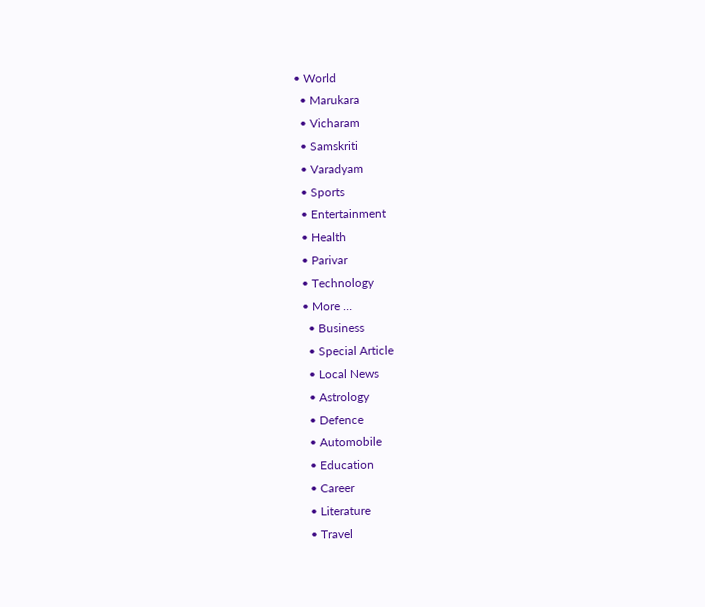• World
  • Marukara
  • Vicharam
  • Samskriti
  • Varadyam
  • Sports
  • Entertainment
  • Health
  • Parivar
  • Technology
  • More …
    • Business
    • Special Article
    • Local News
    • Astrology
    • Defence
    • Automobile
    • Education
    • Career
    • Literature
    • Travel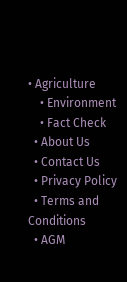• Agriculture
    • Environment
    • Fact Check
  • About Us
  • Contact Us
  • Privacy Policy
  • Terms and Conditions
  • AGM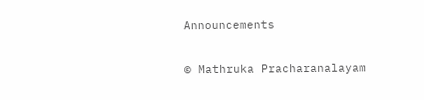Announcements

© Mathruka Pracharanalayam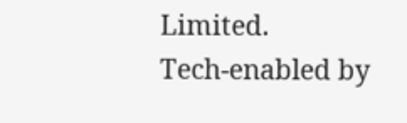Limited.
Tech-enabled by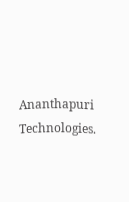Ananthapuri Technologies.